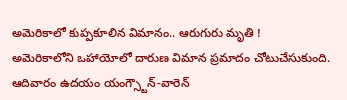అమెరికాలో కుప్పకూలిన విమానం.. ఆరుగురు మృతి !
అమెరికాలోని ఒహాయోలో దారుణ విమాన ప్రమాదం చోటుచేసుకుంది. ఆదివారం ఉదయం యంగ్స్టౌన్-వారెన్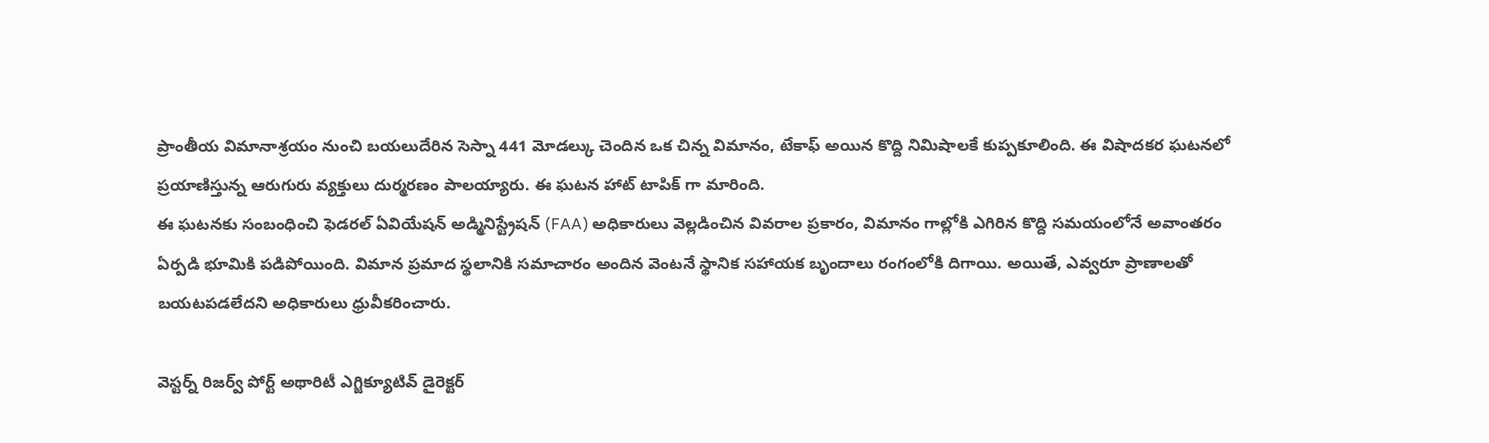ప్రాంతీయ విమానాశ్రయం నుంచి బయలుదేరిన సెస్నా 441 మోడల్కు చెందిన ఒక చిన్న విమానం, టేకాఫ్ అయిన కొద్ది నిమిషాలకే కుప్పకూలింది. ఈ విషాదకర ఘటనలో ప్రయాణిస్తున్న ఆరుగురు వ్యక్తులు దుర్మరణం పాలయ్యారు. ఈ ఘటన హాట్ టాపిక్ గా మారింది.
ఈ ఘటనకు సంబంధించి ఫెడరల్ ఏవియేషన్ అడ్మినిస్ట్రేషన్ (FAA) అధికారులు వెల్లడించిన వివరాల ప్రకారం, విమానం గాల్లోకి ఎగిరిన కొద్ది సమయంలోనే అవాంతరం ఏర్పడి భూమికి పడిపోయింది. విమాన ప్రమాద స్థలానికి సమాచారం అందిన వెంటనే స్థానిక సహాయక బృందాలు రంగంలోకి దిగాయి. అయితే, ఎవ్వరూ ప్రాణాలతో బయటపడలేదని అధికారులు ధ్రువీకరించారు.

వెస్టర్న్ రిజర్వ్ పోర్ట్ అథారిటీ ఎగ్జిక్యూటివ్ డైరెక్టర్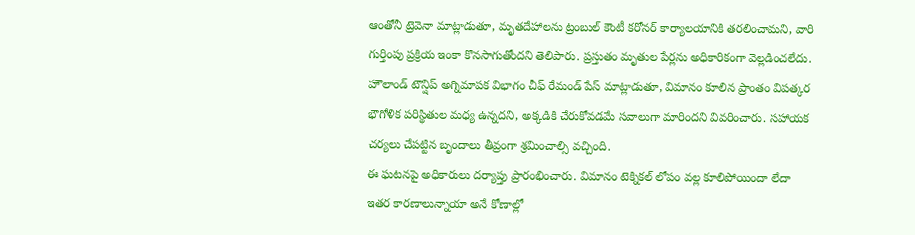ఆంతోనీ ట్రెవెనా మాట్లాడుతూ, మృతదేహాలను ట్రంబుల్ కౌంటీ కరోనర్ కార్యాలయానికి తరలించామని, వారి గుర్తింపు ప్రక్రియ ఇంకా కొనసాగుతోందని తెలిపారు. ప్రస్తుతం మృతుల పేర్లను అధికారికంగా వెల్లడించలేదు.
హౌలాండ్ టౌన్షిప్ అగ్నిమాపక విభాగం చీఫ్ రేమండ్ పేస్ మాట్లాడుతూ, విమానం కూలిన ప్రాంతం విపత్కర భౌగోళిక పరిస్థితుల మధ్య ఉన్నదని, అక్కడికి చేరుకోవడమే సవాలుగా మారిందని వివరించారు. సహాయక చర్యలు చేపట్టిన బృందాలు తీవ్రంగా శ్రమించాల్సి వచ్చింది.
ఈ ఘటనపై అధికారులు దర్యాప్తు ప్రారంభించారు. విమానం టెక్నికల్ లోపం వల్ల కూలిపోయిందా లేదా ఇతర కారణాలున్నాయా అనే కోణాల్లో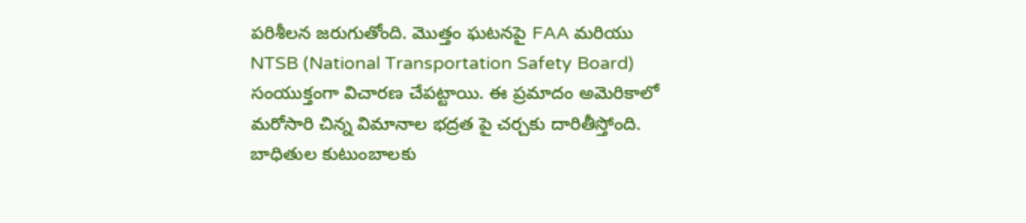పరిశీలన జరుగుతోంది. మొత్తం ఘటనపై FAA మరియు NTSB (National Transportation Safety Board) సంయుక్తంగా విచారణ చేపట్టాయి. ఈ ప్రమాదం అమెరికాలో మరోసారి చిన్న విమానాల భద్రత పై చర్చకు దారితీస్తోంది. బాధితుల కుటుంబాలకు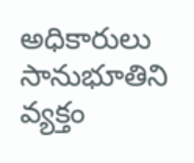అధికారులు సానుభూతిని వ్యక్తం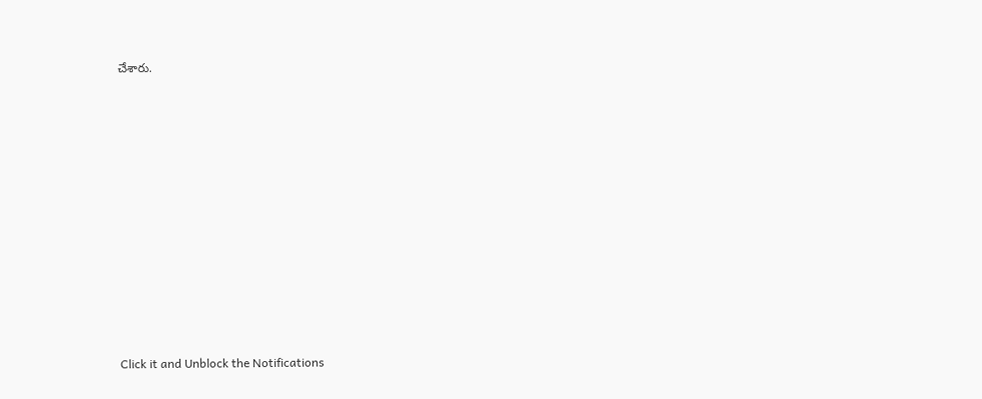చేశారు.












Click it and Unblock the Notifications